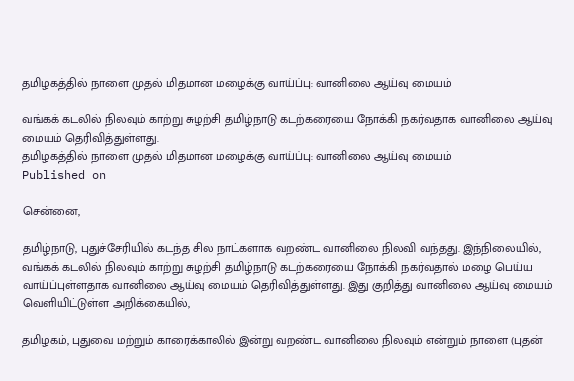தமிழகத்தில் நாளை முதல் மிதமான மழைக்கு வாய்ப்பு: வானிலை ஆய்வு மையம்

வங்கக் கடலில் நிலவும் காற்று சுழற்சி தமிழ்நாடு கடற்கரையை நோக்கி நகர்வதாக வானிலை ஆய்வு மையம் தெரிவித்துள்ளது.
தமிழகத்தில் நாளை முதல் மிதமான மழைக்கு வாய்ப்பு: வானிலை ஆய்வு மையம்
Published on

சென்னை,

தமிழ்நாடு, புதுச்சேரியில் கடந்த சில நாட்களாக வறண்ட வானிலை நிலவி வந்தது. இந்நிலையில், வங்கக் கடலில் நிலவும் காற்று சுழற்சி தமிழ்நாடு கடற்கரையை நோக்கி நகர்வதால் மழை பெய்ய வாய்ப்புள்ளதாக வானிலை ஆய்வு மையம் தெரிவித்துள்ளது. இது குறித்து வானிலை ஆய்வு மையம் வெளியிட்டுள்ள அறிக்கையில்,

தமிழகம், புதுவை மற்றும் காரைக்காலில் இன்று வறண்ட வானிலை நிலவும் என்றும் நாளை (புதன்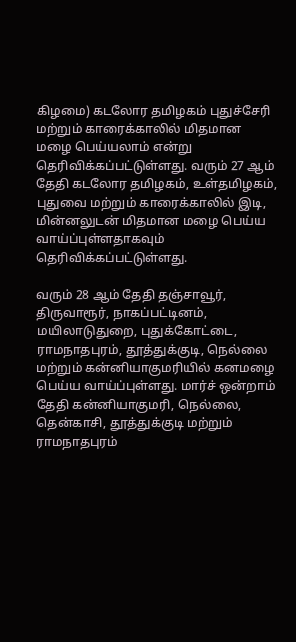கிழமை) கடலோர தமிழகம் புதுச்சேரி மற்றும் காரைக்காலில் மிதமான மழை பெய்யலாம் என்று தெரிவிக்கப்பட்டுள்ளது. வரும் 27 ஆம் தேதி கடலோர தமிழகம், உள்தமிழகம், புதுவை மற்றும் காரைக்காலில் இடி, மின்னலுடன் மிதமான மழை பெய்ய வாய்ப்புள்ளதாகவும் தெரிவிக்கப்பட்டுள்ளது.

வரும் 28 ஆம் தேதி தஞ்சாவூர், திருவாரூர், நாகப்பட்டினம், மயிலாடுதுறை, புதுக்கோட்டை, ராமநாதபுரம், தூத்துக்குடி, நெல்லை மற்றும் கன்னியாகுமரியில் கனமழை பெய்ய வாய்ப்புள்ளது. மார்ச் ஒன்றாம் தேதி கன்னியாகுமரி, நெல்லை, தென்காசி, தூத்துக்குடி மற்றும் ராமநாதபுரம்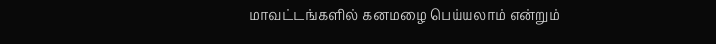மாவட்டங்களில் கனமழை பெய்யலாம் என்றும்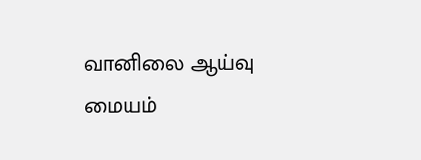வானிலை ஆய்வு மையம்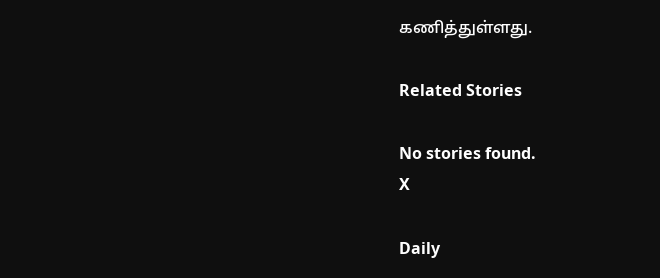கணித்துள்ளது.

Related Stories

No stories found.
X

Daily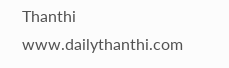Thanthi
www.dailythanthi.com